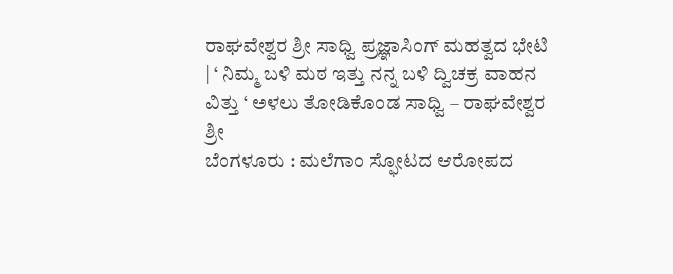ರಾಘವೇಶ್ವರ ಶ್ರೀ ಸಾಧ್ವಿ ಪ್ರಜ್ಞಾಸಿಂಗ್ ಮಹತ್ವದ ಭೇಟಿ | ‘ ನಿಮ್ಮ ಬಳಿ ಮಠ ಇತ್ತು ನನ್ನ ಬಳಿ ದ್ವಿಚಕ್ರ ವಾಹನ ವಿತ್ತು ‘ ಅಳಲು ತೋಡಿಕೊಂಡ ಸಾಧ್ವಿ – ರಾಘವೇಶ್ವರ ಶ್ರೀ
ಬೆಂಗಳೂರು : ಮಲೆಗಾಂ ಸ್ಫೋಟದ ಆರೋಪದ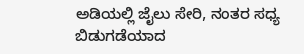ಅಡಿಯಲ್ಲಿ ಜೈಲು ಸೇರಿ, ನಂತರ ಸಧ್ಯ ಬಿಡುಗಡೆಯಾದ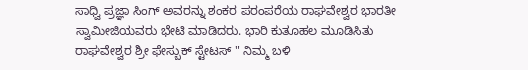ಸಾಧ್ವಿ ಪ್ರಜ್ಞಾ ಸಿಂಗ್ ಅವರನ್ನು ಶಂಕರ ಪರಂಪರೆಯ ರಾಘವೇಶ್ವರ ಭಾರತೀ ಸ್ವಾಮೀಜಿಯವರು ಭೇಟಿ ಮಾಡಿದರು. ಭಾರಿ ಕುತೂಹಲ ಮೂಡಿಸಿತು ರಾಘವೇಶ್ವರ ಶ್ರೀ ಫೇಸ್ಬುಕ್ ಸ್ಟೇಟಸ್ " ನಿಮ್ಮ ಬಳಿ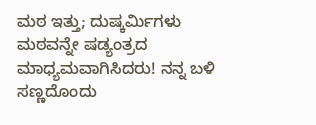ಮಠ ಇತ್ತು; ದುಷ್ಕರ್ಮಿಗಳು ಮಠವನ್ನೇ ಷಡ್ಯಂತ್ರದ ಮಾಧ್ಯಮವಾಗಿಸಿದರು! ನನ್ನ ಬಳಿ ಸಣ್ಣದೊಂದು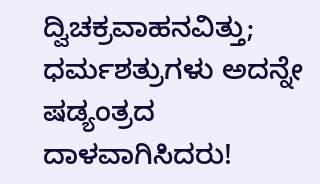ದ್ವಿಚಕ್ರವಾಹನವಿತ್ತು; ಧರ್ಮಶತ್ರುಗಳು ಅದನ್ನೇ ಷಡ್ಯಂತ್ರದ ದಾಳವಾಗಿಸಿದರು!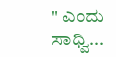" ಎಂದು ಸಾಧ್ವಿ...